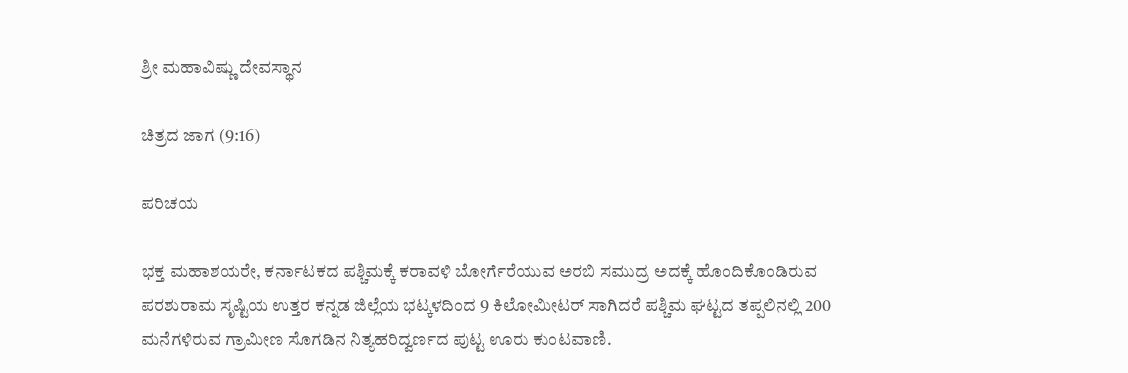ಶ್ರೀ ಮಹಾವಿಷ್ಣು ದೇವಸ್ಥಾನ

ಚಿತ್ರದ ಜಾಗ (9:16)

ಪರಿಚಯ

ಭಕ್ತ ಮಹಾಶಯರೇ, ಕರ್ನಾಟಕದ ಪಶ್ಚಿಮಕ್ಕೆ ಕರಾವಳಿ ಬೋರ್ಗೆರೆಯುವ ಅರಬಿ ಸಮುದ್ರ ಅದಕ್ಕೆ ಹೊಂದಿಕೊಂಡಿರುವ ಪರಶುರಾಮ ಸೃಷ್ಟಿಯ ಉತ್ತರ ಕನ್ನಡ ಜಿಲ್ಲೆಯ ಭಟ್ಕಳದಿಂದ 9 ಕಿಲೋಮೀಟರ್ ಸಾಗಿದರೆ ಪಶ್ಚಿಮ ಘಟ್ಟದ ತಪ್ಪಲಿನಲ್ಲಿ 200 ಮನೆಗಳಿರುವ ಗ್ರಾಮೀಣ ಸೊಗಡಿನ ನಿತ್ಯಹರಿದ್ವರ್ಣದ ಪುಟ್ಟ ಊರು ಕುಂಟವಾಣಿ.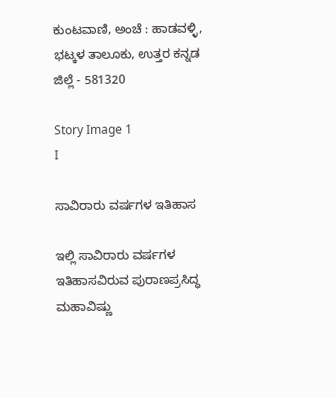ಕುಂಟವಾಣಿ, ಅಂಚೆ : ಹಾಡವಳ್ಳಿ, ಭಟ್ಕಳ ತಾಲೂಕು, ಉತ್ತರ ಕನ್ನಡ ಜಿಲ್ಲೆ - 581320

Story Image 1
I

ಸಾವಿರಾರು ವರ್ಷಗಳ ಇತಿಹಾಸ

ಇಲ್ಲಿ ಸಾವಿರಾರು ವರ್ಷಗಳ ಇತಿಹಾಸವಿರುವ ಪುರಾಣಪ್ರಸಿದ್ಧ ಮಹಾವಿಷ್ಣು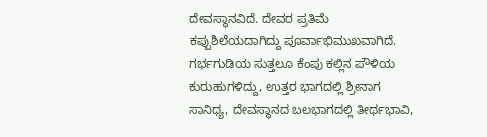ದೇವಸ್ಥಾನವಿದೆ. ದೇವರ ಪ್ರತಿಮೆ ಕಪ್ಪುಶಿಲೆಯದಾಗಿದ್ದು ಪೂರ್ವಾಭಿಮುಖವಾಗಿದೆ. ಗರ್ಭಗುಡಿಯ ಸುತ್ತಲೂ ಕೆಂಪು ಕಲ್ಲಿನ ಪೌಳಿಯ ಕುರುಹುಗಳಿದ್ದು, ಉತ್ತರ ಭಾಗದಲ್ಲಿ ಶ್ರೀನಾಗ ಸಾನಿಧ್ಯ, ದೇವಸ್ಥಾನದ ಬಲಭಾಗದಲ್ಲಿ ತೀರ್ಥಭಾವಿ,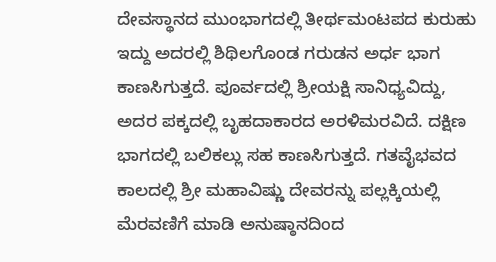ದೇವಸ್ಥಾನದ ಮುಂಭಾಗದಲ್ಲಿ ತೀರ್ಥಮಂಟಪದ ಕುರುಹು ಇದ್ದು ಅದರಲ್ಲಿ ಶಿಥಿಲಗೊಂಡ ಗರುಡನ ಅರ್ಧ ಭಾಗ ಕಾಣಸಿಗುತ್ತದೆ. ಪೂರ್ವದಲ್ಲಿ ಶ್ರೀಯಕ್ಷಿ ಸಾನಿಧ್ಯವಿದ್ದು, ಅದರ ಪಕ್ಕದಲ್ಲಿ ಬೃಹದಾಕಾರದ ಅರಳಿಮರವಿದೆ. ದಕ್ಷಿಣ ಭಾಗದಲ್ಲಿ ಬಲಿಕಲ್ಲು ಸಹ ಕಾಣಸಿಗುತ್ತದೆ. ಗತವೈಭವದ ಕಾಲದಲ್ಲಿ ಶ್ರೀ ಮಹಾವಿಷ್ಣು ದೇವರನ್ನು ಪಲ್ಲಕ್ಕಿಯಲ್ಲಿ ಮೆರವಣಿಗೆ ಮಾಡಿ ಅನುಷ್ಠಾನದಿಂದ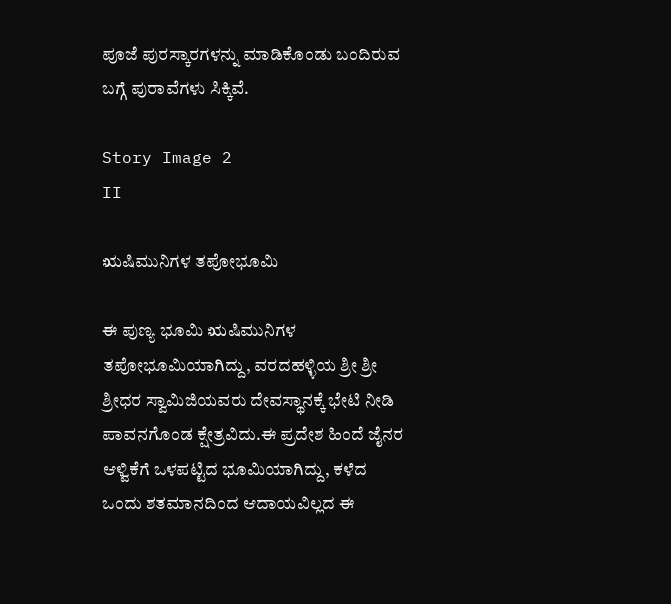ಪೂಜೆ ಪುರಸ್ಕಾರಗಳನ್ನು ಮಾಡಿಕೊಂಡು ಬಂದಿರುವ ಬಗ್ಗೆ ಪುರಾವೆಗಳು ಸಿಕ್ಕಿವೆ.

Story Image 2
II

ಋಷಿಮುನಿಗಳ ತಪೋಭೂಮಿ

ಈ ಪುಣ್ಯ ಭೂಮಿ ಋಷಿಮುನಿಗಳ ತಪೋಭೂಮಿಯಾಗಿದ್ದು, ವರದಹಳ್ಳಿಯ ಶ್ರೀ ಶ್ರೀ ಶ್ರೀಧರ ಸ್ವಾಮಿಜಿಯವರು ದೇವಸ್ಥಾನಕ್ಕೆ ಭೇಟಿ ನೀಡಿ ಪಾವನಗೊಂಡ ಕ್ಷೇತ್ರವಿದು.ಈ ಪ್ರದೇಶ ಹಿಂದೆ ಜೈನರ ಆಳ್ವಿಕೆಗೆ ಒಳಪಟ್ಟಿದ ಭೂಮಿಯಾಗಿದ್ದು, ಕಳೆದ ಒಂದು ಶತಮಾನದಿಂದ ಆದಾಯವಿಲ್ಲದ ಈ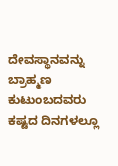ದೇವಸ್ಥಾನವನ್ನು ಬ್ರಾಹ್ಮಣ ಕುಟುಂಬದವರು ಕಷ್ಟದ ದಿನಗಳಲ್ಲೂ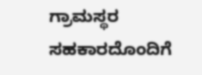ಗ್ರಾಮಸ್ಥರ ಸಹಕಾರದೊಂದಿಗೆ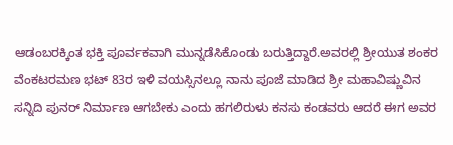ಆಡಂಬರಕ್ಕಿಂತ ಭಕ್ತಿ ಪೂರ್ವಕವಾಗಿ ಮುನ್ನಡೆಸಿಕೊಂಡು ಬರುತ್ತಿದ್ದಾರೆ.ಅವರಲ್ಲಿ ಶ್ರೀಯುತ ಶಂಕರ ವೆಂಕಟರಮಣ ಭಟ್ 83ರ ಇಳಿ ವಯಸ್ಸಿನಲ್ಲೂ ನಾನು ಪೂಜೆ ಮಾಡಿದ ಶ್ರೀ ಮಹಾವಿಷ್ಣುವಿನ ಸನ್ನಿದಿ ಪುನರ್ ನಿರ್ಮಾಣ ಆಗಬೇಕು ಎಂದು ಹಗಲಿರುಳು ಕನಸು ಕಂಡವರು ಆದರೆ ಈಗ ಅವರ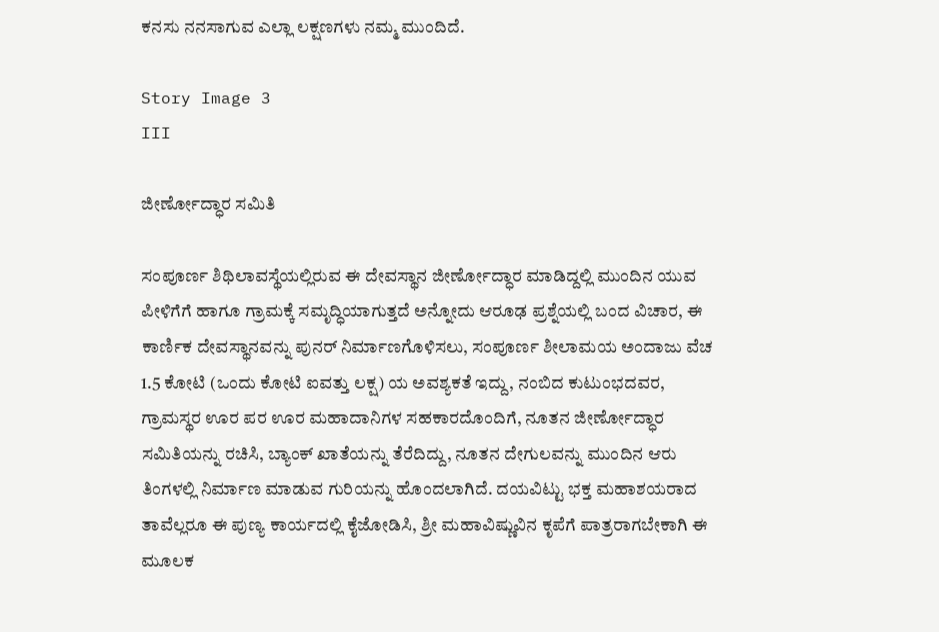ಕನಸು ನನಸಾಗುವ ಎಲ್ಲಾ ಲಕ್ಷಣಗಳು ನಮ್ಮ ಮುಂದಿದೆ.

Story Image 3
III

ಜೀರ್ಣೋದ್ಧಾರ ಸಮಿತಿ

ಸಂಪೂರ್ಣ ಶಿಥಿಲಾವಸ್ಥೆಯಲ್ಲಿರುವ ಈ ದೇವಸ್ಥಾನ ಜೀರ್ಣೋದ್ಧಾರ ಮಾಡಿದ್ದಲ್ಲಿ ಮುಂದಿನ ಯುವ ಪೀಳಿಗೆಗೆ ಹಾಗೂ ಗ್ರಾಮಕ್ಕೆ ಸಮೃದ್ಧಿಯಾಗುತ್ತದೆ ಅನ್ನೋದು ಆರೂಢ ಪ್ರಶ್ನೆಯಲ್ಲಿ ಬಂದ ವಿಚಾರ, ಈ ಕಾರ್ಣಿಕ ದೇವಸ್ಥಾನವನ್ನು ಪುನರ್ ನಿರ್ಮಾಣಗೊಳಿಸಲು, ಸಂಪೂರ್ಣ ಶೀಲಾಮಯ ಅಂದಾಜು ವೆಚ 1.5 ಕೋಟಿ (ಒಂದು ಕೋಟಿ ಐವತ್ತು ಲಕ್ಷ) ಯ ಅವಶ್ಯಕತೆ ಇದ್ದು, ನಂಬಿದ ಕುಟುಂಭದವರ, ಗ್ರಾಮಸ್ಥರ ಊರ ಪರ ಊರ ಮಹಾದಾನಿಗಳ ಸಹಕಾರದೊಂದಿಗೆ, ನೂತನ ಜೀರ್ಣೋದ್ಧಾರ ಸಮಿತಿಯನ್ನು ರಚಿಸಿ, ಬ್ಯಾಂಕ್ ಖಾತೆಯನ್ನು ತೆರೆದಿದ್ದು, ನೂತನ ದೇಗುಲವನ್ನು ಮುಂದಿನ ಆರು ತಿಂಗಳಲ್ಲಿ ನಿರ್ಮಾಣ ಮಾಡುವ ಗುರಿಯನ್ನು ಹೊಂದಲಾಗಿದೆ. ದಯವಿಟ್ಟು ಭಕ್ತ ಮಹಾಶಯರಾದ ತಾವೆಲ್ಲರೂ ಈ ಪುಣ್ಯ ಕಾರ್ಯದಲ್ಲಿ ಕೈಜೋಡಿಸಿ, ಶ್ರೀ ಮಹಾವಿಷ್ಣುವಿನ ಕೃಪೆಗೆ ಪಾತ್ರರಾಗಬೇಕಾಗಿ ಈ ಮೂಲಕ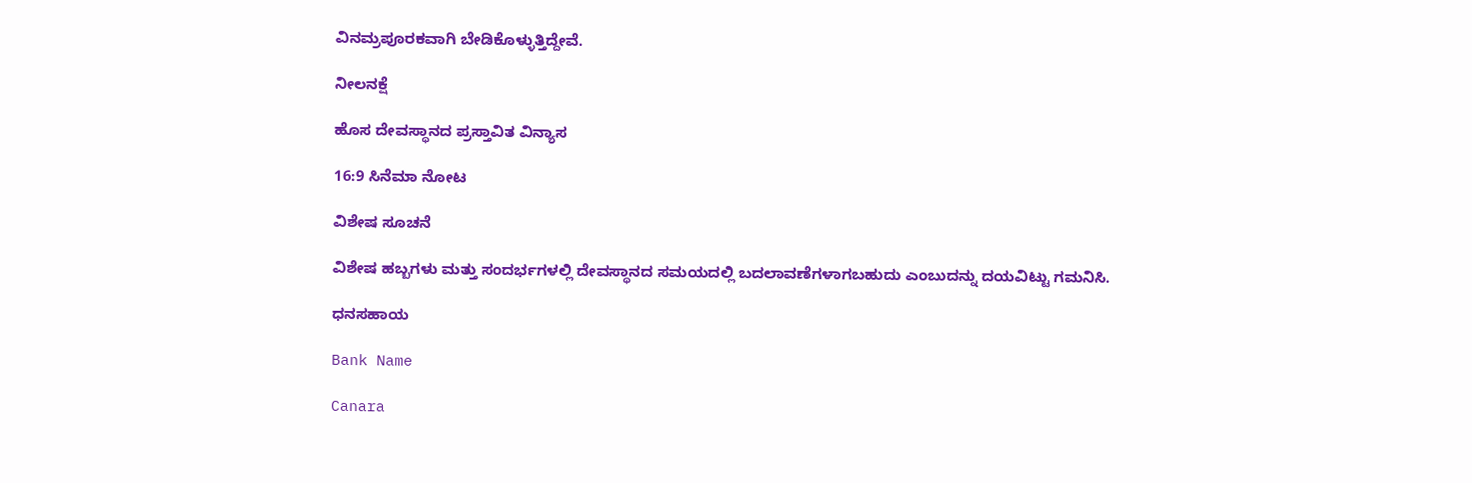ವಿನಮ್ರಪೂರಕವಾಗಿ ಬೇಡಿಕೊಳ್ಳುತ್ತಿದ್ದೇವೆ.

ನೀಲನಕ್ಷೆ

ಹೊಸ ದೇವಸ್ಥಾನದ ಪ್ರಸ್ತಾವಿತ ವಿನ್ಯಾಸ

16:9 ಸಿನೆಮಾ ನೋಟ

ವಿಶೇಷ ಸೂಚನೆ

ವಿಶೇಷ ಹಬ್ಬಗಳು ಮತ್ತು ಸಂದರ್ಭಗಳಲ್ಲಿ ದೇವಸ್ಥಾನದ ಸಮಯದಲ್ಲಿ ಬದಲಾವಣೆಗಳಾಗಬಹುದು ಎಂಬುದನ್ನು ದಯವಿಟ್ಟು ಗಮನಿಸಿ.

ಧನಸಹಾಯ

Bank Name

Canara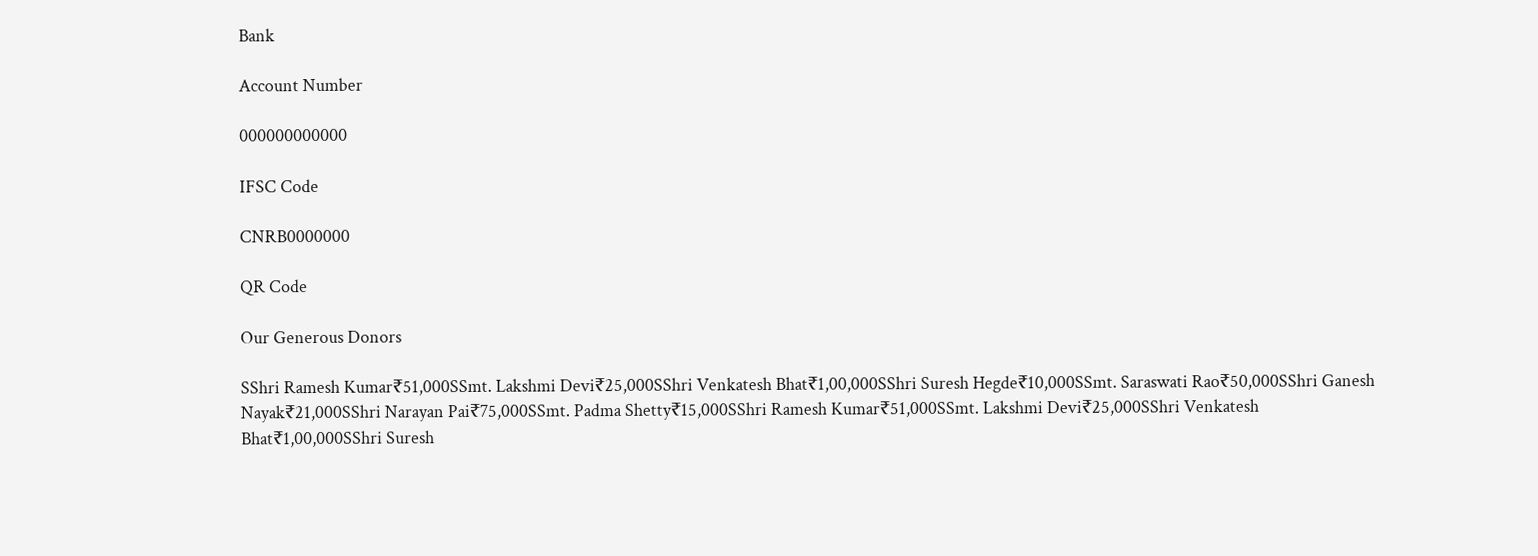Bank

Account Number

000000000000

IFSC Code

CNRB0000000

QR Code

Our Generous Donors

SShri Ramesh Kumar₹51,000SSmt. Lakshmi Devi₹25,000SShri Venkatesh Bhat₹1,00,000SShri Suresh Hegde₹10,000SSmt. Saraswati Rao₹50,000SShri Ganesh Nayak₹21,000SShri Narayan Pai₹75,000SSmt. Padma Shetty₹15,000SShri Ramesh Kumar₹51,000SSmt. Lakshmi Devi₹25,000SShri Venkatesh Bhat₹1,00,000SShri Suresh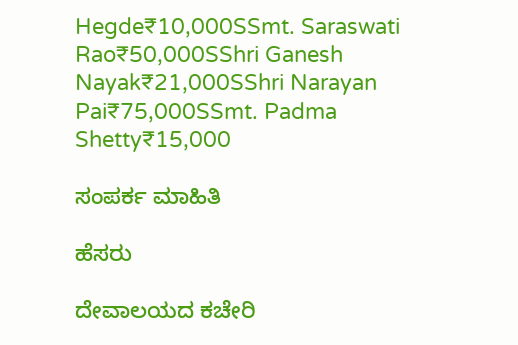Hegde₹10,000SSmt. Saraswati Rao₹50,000SShri Ganesh Nayak₹21,000SShri Narayan Pai₹75,000SSmt. Padma Shetty₹15,000

ಸಂಪರ್ಕ ಮಾಹಿತಿ

ಹೆಸರು

ದೇವಾಲಯದ ಕಚೇರಿ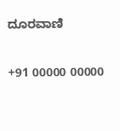ದೂರವಾಣಿ

+91 00000 00000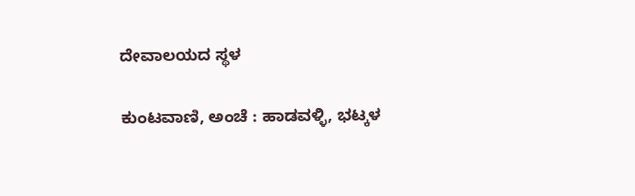ದೇವಾಲಯದ ಸ್ಥಳ

ಕುಂಟವಾಣಿ, ಅಂಚೆ : ಹಾಡವಳ್ಳಿ, ಭಟ್ಕಳ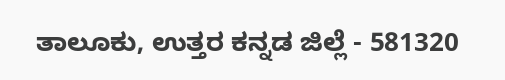ತಾಲೂಕು, ಉತ್ತರ ಕನ್ನಡ ಜಿಲ್ಲೆ - 581320